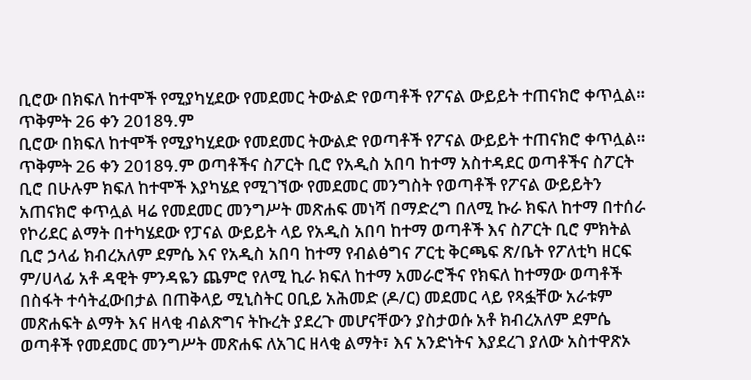ቢሮው በክፍለ ከተሞች የሚያካሂደው የመደመር ትውልድ የወጣቶች የፖናል ውይይት ተጠናክሮ ቀጥሏል። ጥቅምት 26 ቀን 2018ዓ.ም
ቢሮው በክፍለ ከተሞች የሚያካሂደው የመደመር ትውልድ የወጣቶች የፖናል ውይይት ተጠናክሮ ቀጥሏል። ጥቅምት 26 ቀን 2018ዓ.ም ወጣቶችና ስፖርት ቢሮ የአዲስ አበባ ከተማ አስተዳደር ወጣቶችና ስፖርት ቢሮ በሁሉም ክፍለ ከተሞች እያካሄደ የሚገኘው የመደመር መንግስት የወጣቶች የፖናል ውይይትን አጠናክሮ ቀጥሏል ዛሬ የመደመር መንግሥት መጽሐፍ መነሻ በማድረግ በለሚ ኩራ ክፍለ ከተማ በተሰራ የኮሪደር ልማት በተካሄደው የፓናል ውይይት ላይ የአዲስ አበባ ከተማ ወጣቶች እና ስፖርት ቢሮ ምክትል ቢሮ ኃላፊ ክብረአለም ደምሴ እና የአዲስ አበባ ከተማ የብልፅግና ፖርቲ ቅርጫፍ ጽ/ቤት የፖለቲካ ዘርፍ ም/ሀላፊ አቶ ዳዊት ምንዳዬን ጨምሮ የለሚ ኪራ ክፍለ ከተማ አመራሮችና የክፍለ ከተማው ወጣቶች በስፋት ተሳትፈውበታል በጠቅላይ ሚኒስትር ዐቢይ አሕመድ (ዶ/ር) መደመር ላይ የጻፏቸው አራቱም መጽሐፍት ልማት እና ዘላቂ ብልጽግና ትኩረት ያደረጉ መሆናቸውን ያስታወሱ አቶ ክብረአለም ደምሴ ወጣቶች የመደመር መንግሥት መጽሐፍ ለአገር ዘላቂ ልማት፣ እና አንድነትና እያደረገ ያለው አስተዋጽኦ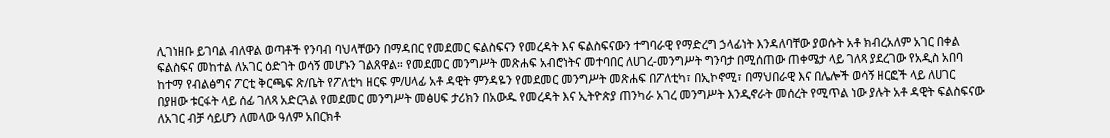ሊገነዘቡ ይገባል ብለዋል ወጣቶች የንባብ ባህላቸውን በማዳበር የመደመር ፍልስፍናን የመረዳት እና ፍልስፍናውን ተግባራዊ የማድረግ ኃላፊነት እንዳለባቸው ያወሱት አቶ ክብረአለም አገር በቀል ፍልስፍና መከተል ለአገር ዕድገት ወሳኝ መሆኑን ገልጸዋል። የመደመር መንግሥት መጽሐፍ አብሮነትና መተባበር ለሀገረ-መንግሥት ግንባታ በሚሰጠው ጠቀሜታ ላይ ገለጻ ያደረገው የአዲስ አበባ ከተማ የብልፅግና ፖርቲ ቅርጫፍ ጽ/ቤት የፖለቲካ ዘርፍ ም/ሀላፊ አቶ ዳዊት ምንዳዬን የመደመር መንግሥት መጽሐፍ በፖለቲካ፣ በኢኮኖሚ፣ በማህበራዊ እና በሌሎች ወሳኝ ዘርፎች ላይ ለሀገር በያዘው ቱርፋት ላይ ሰፊ ገለጻ አድርጓል የመደመር መንግሥት መፅሀፍ ታሪክን በአውዱ የመረዳት እና ኢትዮጵያ ጠንካራ አገረ መንግሥት እንዲኖራት መሰረት የሚጥል ነው ያሉት አቶ ዳዊት ፍልስፍናው ለአገር ብቻ ሳይሆን ለመላው ዓለም አበርክቶ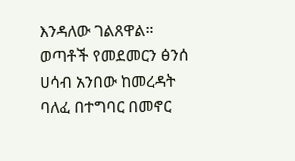እንዳለው ገልጸዋል። ወጣቶች የመደመርን ፅንሰ ሀሳብ አንበው ከመረዳት ባለፈ በተግባር በመኖር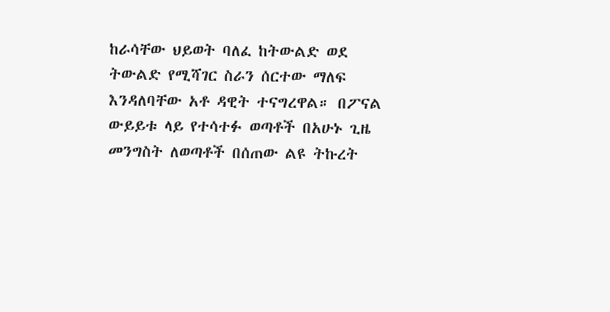ከራሳቸው ህይወት ባለፈ ከትውልድ ወደ ትውልድ የሚሻገር ስራን ሰርተው ማለፍ እንዳለባቸው አቶ ዳዊት ተናግረዋል። በፖናል ውይይቱ ላይ የተሳተፉ ወጣቶች በአሁኑ ጊዜ መንግስት ለወጣቶች በሰጠው ልዩ ትኩረት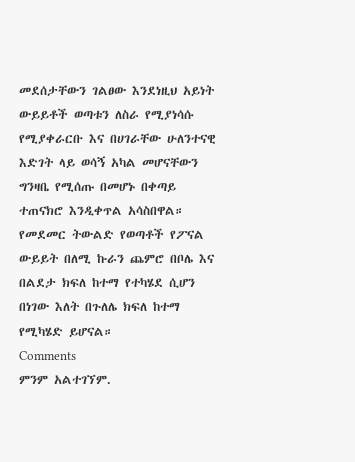መደሰታቸውን ገልፀው እንደነዚህ አይነት ውይይቶች ወጣቱን ለስራ የሚያነሳሱ የሚያቀራርቡ እና በሀገራቸው ሁለንተናዊ እድገት ላይ ወሳኝ አካል መሆናቸውን ግንዛቤ የሚሰጡ በመሆኑ በቀጣይ ተጠናክሮ እንዲቀጥል አሳስበዋል። የመደመር ትውልድ የወጣቶች የፖናል ውይይት በለሚ ኩራን ጨምሮ በቦሌ እና በልደታ ክፍለ ከተማ የተካሄደ ሲሆን በነገው እለት በጉለሌ ክፍለ ከተማ የሚካሄድ ይሆናል።
Comments
ምንም አልተገኘም.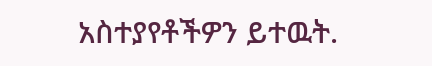አስተያየቶችዎን ይተዉት.